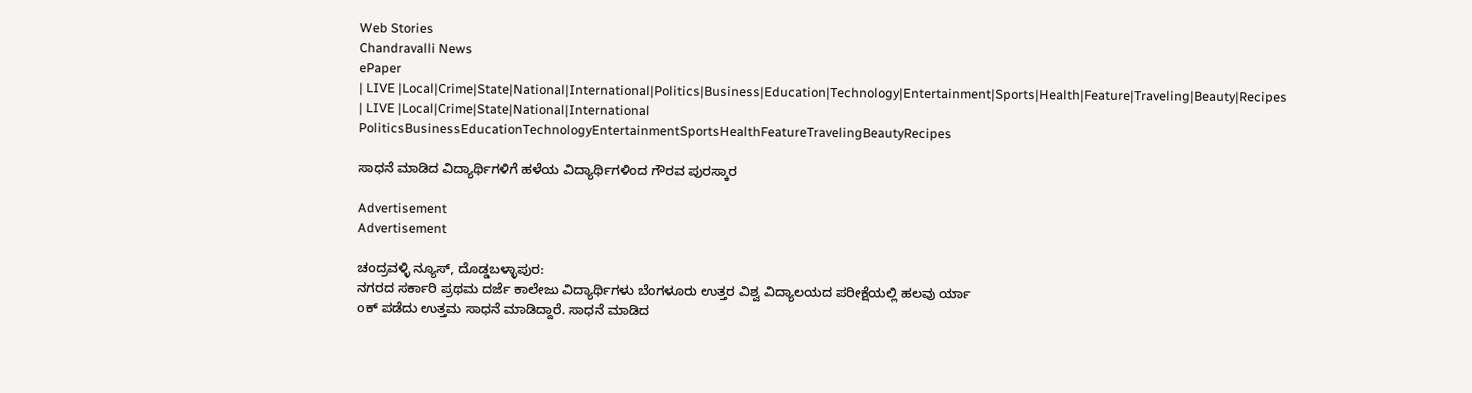Web Stories
Chandravalli News
ePaper
| LIVE |Local|Crime|State|National|International|Politics|Business|Education|Technology|Entertainment|Sports|Health|Feature|Traveling|Beauty|Recipes
| LIVE |Local|Crime|State|National|International
PoliticsBusinessEducationTechnologyEntertainmentSportsHealthFeatureTravelingBeautyRecipes

ಸಾಧನೆ ಮಾಡಿದ ವಿದ್ಯಾರ್ಥಿಗಳಿಗೆ ಹಳೆಯ ವಿದ್ಯಾರ್ಥಿಗಳಿಂದ ಗೌರವ ಪುರಸ್ಕಾರ

Advertisement
Advertisement

ಚಂದ್ರವಳ್ಳಿ ನ್ಯೂಸ್, ದೊಡ್ಡಬಳ್ಳಾಪುರ:
ನಗರದ ಸರ್ಕಾರಿ ಪ್ರಥಮ ದರ್ಜೆ ಕಾಲೇಜು ವಿದ್ಯಾರ್ಥಿಗಳು ಬೆಂಗಳೂರು ಉತ್ತರ ವಿಶ್ವ ವಿದ್ಯಾಲಯದ ಪರೀಕ್ಷೆಯಲ್ಲಿ ಹಲವು ರ್ಯಾ
oಕ್ ಪಡೆದು ಉತ್ತಮ ಸಾಧನೆ ಮಾಡಿದ್ದಾರೆ. ಸಾಧನೆ ಮಾಡಿದ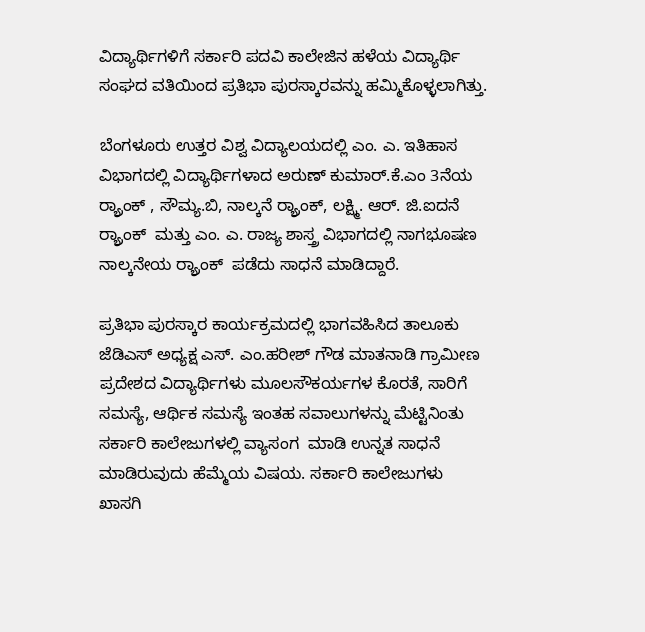ವಿದ್ಯಾರ್ಥಿಗಳಿಗೆ ಸರ್ಕಾರಿ ಪದವಿ ಕಾಲೇಜಿನ ಹಳೆಯ ವಿದ್ಯಾರ್ಥಿ ಸಂಘದ ವತಿಯಿಂದ ಪ್ರತಿಭಾ ಪುರಸ್ಕಾರವನ್ನು ಹಮ್ಮಿಕೊಳ್ಳಲಾಗಿತ್ತು.

ಬೆಂಗಳೂರು ಉತ್ತರ ವಿಶ್ವ ವಿದ್ಯಾಲಯದಲ್ಲಿ ಎಂ. ಎ. ಇತಿಹಾಸ ವಿಭಾಗದಲ್ಲಿ ವಿದ್ಯಾರ್ಥಿಗಳಾದ ಅರುಣ್ ಕುಮಾರ್.ಕೆ.ಎಂ 3ನೆಯ ರ್ರ್ಯಾಂಕ್ , ಸೌಮ್ಯ.ಬಿ, ನಾಲ್ಕನೆ ರ್ರ್ಯಾಂಕ್, ಲಕ್ಷ್ಮಿ. ಆರ್. ಜಿ.ಐದನೆ ರ್ರ್ಯಾಂಕ್  ಮತ್ತು ಎಂ. ಎ. ರಾಜ್ಯ ಶಾಸ್ತ್ರ ವಿಭಾಗದಲ್ಲಿ ನಾಗಭೂಷಣ ನಾಲ್ಕನೇಯ ರ್ರ್ಯಾಂಕ್  ಪಡೆದು ಸಾಧನೆ ಮಾಡಿದ್ದಾರೆ.

ಪ್ರತಿಭಾ ಪುರಸ್ಕಾರ ಕಾರ್ಯಕ್ರಮದಲ್ಲಿ ಭಾಗವಹಿಸಿದ ತಾಲೂಕು ಜೆಡಿಎಸ್ ಅಧ್ಯಕ್ಷ ಎಸ್. ಎಂ.ಹರೀಶ್ ಗೌಡ ಮಾತನಾಡಿ ಗ್ರಾಮೀಣ ಪ್ರದೇಶದ ವಿದ್ಯಾರ್ಥಿಗಳು ಮೂಲಸೌಕರ್ಯಗಳ ಕೊರತೆ, ಸಾರಿಗೆ ಸಮಸ್ಯೆ, ಆರ್ಥಿಕ ಸಮಸ್ಯೆ ಇಂತಹ ಸವಾಲುಗಳನ್ನು ಮೆಟ್ಟಿನಿಂತು ಸರ್ಕಾರಿ ಕಾಲೇಜುಗಳಲ್ಲಿ ವ್ಯಾಸಂಗ  ಮಾಡಿ ಉನ್ನತ ಸಾಧನೆ ಮಾಡಿರುವುದು ಹೆಮ್ಮೆಯ ವಿಷಯ. ಸರ್ಕಾರಿ ಕಾಲೇಜುಗಳು ಖಾಸಗಿ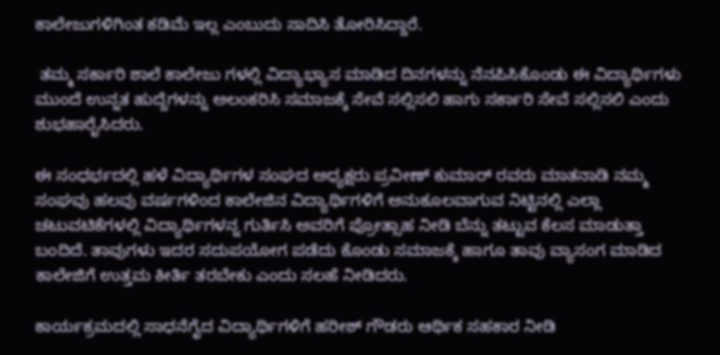ಕಾಲೇಜುಗಳಿಗಿಂತ ಕಡಿಮೆ ಇಲ್ಲ ಎಂಬುದು ಸಾದಿಸಿ ತೋರಿಸಿದ್ದಾರೆ.

 ತಮ್ಮ ಸರ್ಕಾರಿ ಶಾಲೆ ಕಾಲೇಜು ಗಳಲ್ಲಿ ವಿದ್ಯಾಭ್ಯಾಸ ಮಾಡಿದ ದಿನಗಳನ್ನು ನೆನಪಿಸಿಕೊಂಡು ಈ ವಿದ್ಯಾರ್ಥಿಗಳು ಮುಂದೆ ಉನ್ನತ ಹುದ್ದೆಗಳನ್ನು ಅಲಂಕರಿಸಿ ಸಮಾಜಕ್ಕೆ ಸೇವೆ ಸಲ್ಲಿಸಲಿ ಹಾಗು ಸರ್ಕಾರಿ ಸೇವೆ ಸಲ್ಲಿಸಲಿ ಎಂದು ಶುಭಹಾರೈಸಿದರು.

ಈ ಸಂಧರ್ಭದಲ್ಲಿ ಹಳೆ ವಿದ್ಯಾರ್ಥಿಗಳ ಸಂಘದ ಅಧ್ಯಕ್ಷರು ಪ್ರವೀಣ್ ಕುಮಾರ್ ರವರು ಮಾತನಾಡಿ ನಮ್ಮ ಸಂಘವು ಹಲವು ವರ್ಷಗಳಿಂದ ಕಾಲೇಜಿನ ವಿದ್ಯಾರ್ಥಿಗಳಿಗೆ ಅನುಕೂಲವಾಗುವ ನಿಟ್ಟಿನಲ್ಲಿ ಎಲ್ಲಾ ಚಟುವಟಿಕೆಗಳಲ್ಲಿ ವಿದ್ಯಾರ್ಥಿಗಳನ್ನ ಗುರ್ತಿಸಿ ಅವರಿಗೆ ಪ್ರೋತ್ಸಾಹ ನೀಡಿ ಬೆನ್ನು ತಟ್ಟುವ ಕೆಲಸ ಮಾಡುತ್ತಾ ಬಂದಿದೆ. ತಾವುಗಳು ಇದರ ಸದುಪಯೋಗ ಪಡೆದು ಕೊಂಡು ಸಮಾಜಕ್ಕೆ ಹಾಗೂ ತಾವು ವ್ಯಾಸಂಗ ಮಾಡಿದ ಕಾಲೇಜಿಗೆ ಉತ್ತಮ ಕೀರ್ತಿ ತರಬೇಕು ಎಂದು ಸಲಹೆ ನೀಡಿದರು.

ಕಾರ್ಯಕ್ರಮದಲ್ಲಿ ಸಾಧನೆಗೈದ ವಿದ್ಯಾರ್ಥಿಗಳಿಗೆ ಹರೀಶ್ ಗೌಡರು ಆರ್ಥಿಕ ಸಹಕಾರ ನೀಡಿ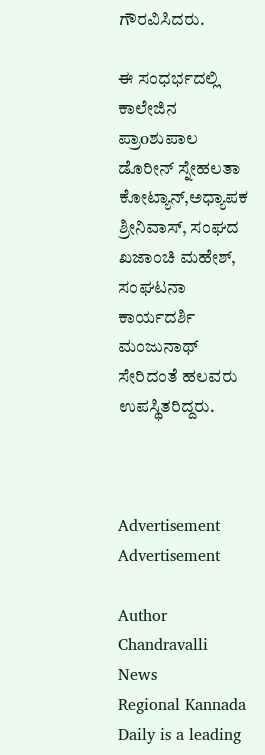ಗೌರವಿಸಿದರು.

ಈ ಸಂಧರ್ಭದಲ್ಲಿ ಕಾಲೇಜಿನ  ಪ್ರಾoಶುಪಾಲ ಡೊರೀನ್ ಸ್ನೇಹಲತಾ ಕೋಟ್ಯಾನ್,ಅಧ್ಯಾಪಕ ಶ್ರೀನಿವಾಸ್, ಸಂಘದ ಖಜಾಂಚಿ ಮಹೇಶ್,  ಸಂಘಟನಾ ಕಾರ್ಯದರ್ಶಿ ಮಂಜುನಾಥ್  ಸೇರಿದಂತೆ ಹಲವರು ಉಪಸ್ಥಿತರಿದ್ದರು.



Advertisement
Advertisement

Author
Chandravalli News
Regional Kannada Daily is a leading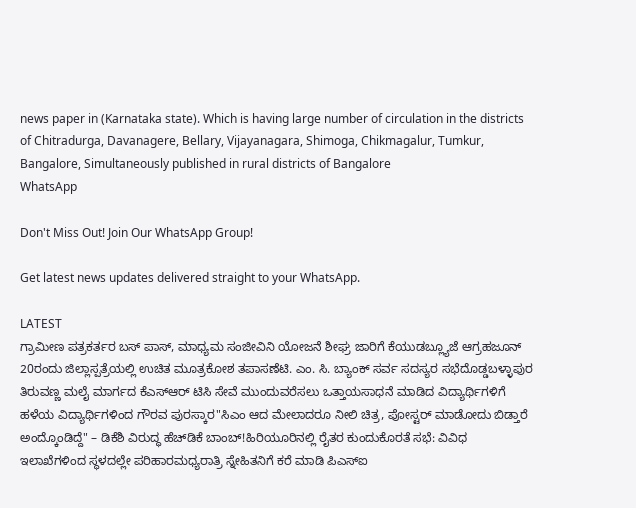news paper in (Karnataka state). Which is having large number of circulation in the districts of Chitradurga, Davanagere, Bellary, Vijayanagara, Shimoga, Chikmagalur, Tumkur, Bangalore, Simultaneously published in rural districts of Bangalore
WhatsApp

Don't Miss Out! Join Our WhatsApp Group!

Get latest news updates delivered straight to your WhatsApp.

LATEST
ಗ್ರಾಮೀಣ ಪತ್ರಕರ್ತರ ಬಸ್ ಪಾಸ್, ಮಾಧ್ಯಮ ಸಂಜೀವಿನಿ ಯೋಜನೆ ಶೀಘ್ರ ಜಾರಿಗೆ ಕೆಯುಡಬ್ಲ್ಯೂಜೆ ಆಗ್ರಹಜೂನ್ 20ರಂದು ಜಿಲ್ಲಾಸ್ಪತ್ರೆಯಲ್ಲಿ ಉಚಿತ ಮೂತ್ರಕೋಶ ತಪಾಸಣೆಟಿ. ಎಂ. ಸಿ. ಬ್ಯಾಂಕ್ ಸರ್ವ ಸದಸ್ಯರ ಸಭೆದೊಡ್ಡಬಳ್ಳಾಪುರ ತಿರುವಣ್ಣ ಮಲೈ ಮಾರ್ಗದ ಕೆಎಸ್ಆರ್ ಟಿಸಿ ಸೇವೆ ಮುಂದುವರೆಸಲು ಒತ್ತಾಯಸಾಧನೆ ಮಾಡಿದ ವಿದ್ಯಾರ್ಥಿಗಳಿಗೆ ಹಳೆಯ ವಿದ್ಯಾರ್ಥಿಗಳಿಂದ ಗೌರವ ಪುರಸ್ಕಾರ"ಸಿಎಂ ಆದ ಮೇಲಾದರೂ ನೀಲಿ ಚಿತ್ರ, ಪೋಸ್ಟರ್ ಮಾಡೋದು ಬಿಡ್ತಾರೆ ಅಂದ್ಕೊಂಡಿದ್ದೆ" – ಡಿಕೆಶಿ ವಿರುದ್ಧ ಹೆಚ್‌ಡಿಕೆ ಬಾಂಬ್!ಹಿರಿಯೂರಿನಲ್ಲಿ ರೈತರ ಕುಂದುಕೊರತೆ ಸಭೆ: ವಿವಿಧ ಇಲಾಖೆಗಳಿಂದ ಸ್ಥಳದಲ್ಲೇ ಪರಿಹಾರಮಧ್ಯರಾತ್ರಿ ಸ್ನೇಹಿತನಿಗೆ ಕರೆ ಮಾಡಿ ಪಿಎಸ್‌ಐ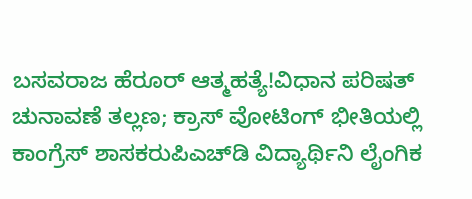ಬಸವರಾಜ ಹೆರೂರ್ ಆತ್ಮಹತ್ಯೆ!ವಿಧಾನ ಪರಿಷತ್ ಚುನಾವಣೆ ತಲ್ಲಣ; ಕ್ರಾಸ್ ವೋಟಿಂಗ್ ಭೀತಿಯಲ್ಲಿ ಕಾಂಗ್ರೆಸ್ ಶಾಸಕರುಪಿಎಚ್‌ಡಿ ವಿದ್ಯಾರ್ಥಿನಿ ಲೈಂಗಿಕ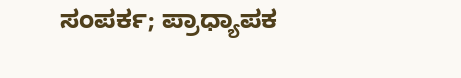ಸಂಪರ್ಕ; ಪ್ರಾಧ್ಯಾಪಕ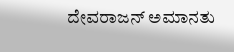ದೇವರಾಜನ್ ಅಮಾನತು